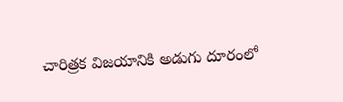చారిత్రక విజయానికి అడుగు దూరంలో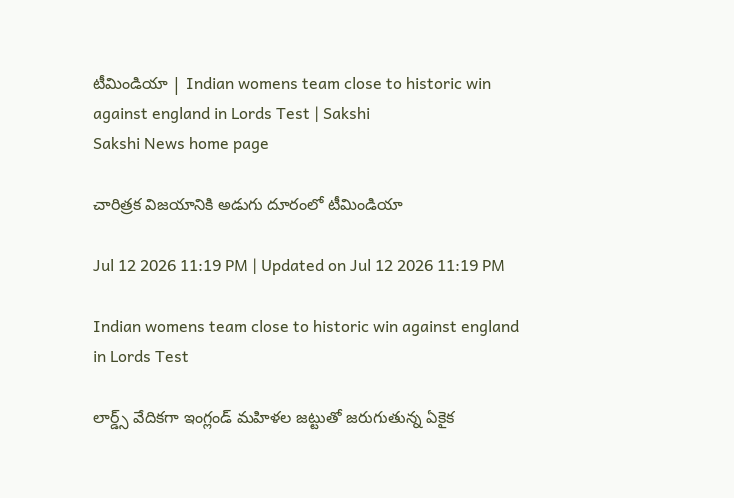టీమిండియా | Indian womens team close to historic win against england in Lords Test | Sakshi
Sakshi News home page

చారిత్రక విజయానికి అడుగు దూరంలో టీమిండియా

Jul 12 2026 11:19 PM | Updated on Jul 12 2026 11:19 PM

Indian womens team close to historic win against england in Lords Test

లార్డ్స్ వేదికగా ఇంగ్లండ్‌ మహిళల జట్టుతో జరుగుతున్న ఏకైక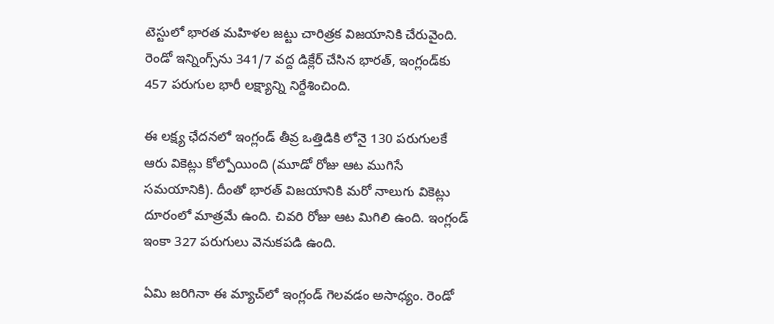టెస్టులో భారత మహిళల జట్టు చారిత్రక విజయానికి చేరువైంది. రెండో ఇన్నింగ్స్‌ను 341/7 వద్ద డిక్లేర్ చేసిన భారత్, ఇంగ్లండ్‌కు 457 పరుగుల భారీ లక్ష్యాన్ని నిర్దేశించింది.

ఈ లక్ష్య ఛేదనలో ఇంగ్లండ్ తీవ్ర ఒత్తిడికి లోనై 130 పరుగులకే ఆరు వికెట్లు కోల్పోయింది (మూడో రోజు ఆట ముగిసే సమయానికి). దీంతో భారత్‌ విజయానికి మరో నాలుగు వికెట్లు దూరంలో మాత్రమే ఉంది. చివరి రోజు ఆట మిగిలి ఉంది. ఇంగ్లండ్‌ ఇంకా 327 పరుగులు వెనుకపడి ఉంది.

ఏమి జరిగినా ఈ మ్యాచ్‌లో ఇంగ్లండ్‌ గెలవడం అసాధ్యం. రెండో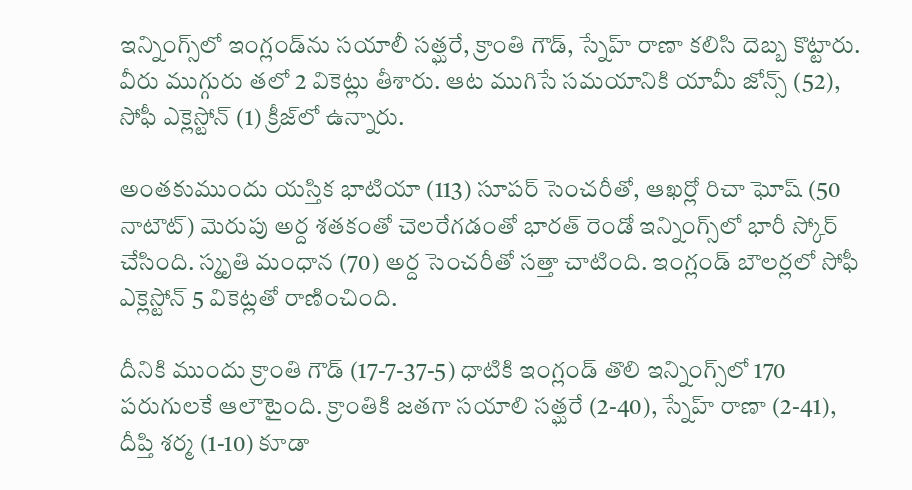ఇన్నింగ్స్‌లో ఇంగ్లండ్‌ను సయాలీ సత్ఘరే, క్రాంతి గౌడ్‌, స్నేహ్‌ రాణా కలిసి దెబ్బ కొట్టారు. వీరు ముగ్గురు తలో 2 వికెట్లు తీశారు. ఆట ముగిసే సమయానికి యామీ జోన్స్‌ (52), సోఫీ ఎక్లెస్టోన్‌ (1) క్రీజ్‌లో ఉన్నారు.

అంతకుముందు యస్తిక భాటియా (113) సూపర్‌ సెంచరీతో, ఆఖర్లో రిచా ఘోష్‌ (50 నాటౌట్‌) మెరుపు అర్ద శతకంతో చెలరేగడంతో భారత్‌ రెండో ఇన్నింగ్స్‌లో భారీ స్కోర్‌ చేసింది. స్మృతి మంధాన (70) అర్ద సెంచరీతో సత్తా చాటింది. ఇంగ్లండ్‌ బౌలర్లలో సోఫీ ఎక్లెస్టోన్‌ 5 వికెట్లతో రాణించింది.

దీనికి ముందు క్రాంతి గౌడ్‌ (17-7-37-5) ధాటికి ఇంగ్లండ్‌ తొలి ఇన్నింగ్స్‌లో 170 పరుగులకే ఆలౌటైంది. క్రాంతికి జతగా సయాలి సత్ఘరే (2-40), స్నేహ్‌ రాణా (2-41), దీప్తి శర్మ (1-10) కూడా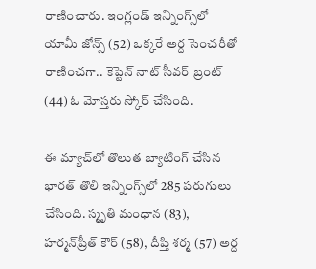రాణించారు. ఇంగ్లండ్‌ ఇన్నింగ్స్‌లో యామీ జోన్స్‌ (52) ఒక్కరే అర్ద సెంచరీతో రాణించగా.. కెప్టెన్‌ నాట్‌ సీవర్‌ ‍బ్రంట్‌ (44) ఓ మోస్తరు స్కోర్‌ చేసింది.

ఈ మ్యాచ్‌లో తొలుత బ్యాటింగ్‌ చేసిన భారత్‌ తొలి ఇన్నింగ్స్‌లో 285 పరుగులు చేసింది. స్మృతి మంధాన (83), హర్మన్‌ప్రీత్‌ కౌర్‌ (58), దీప్తి శర్మ (57) అర్ద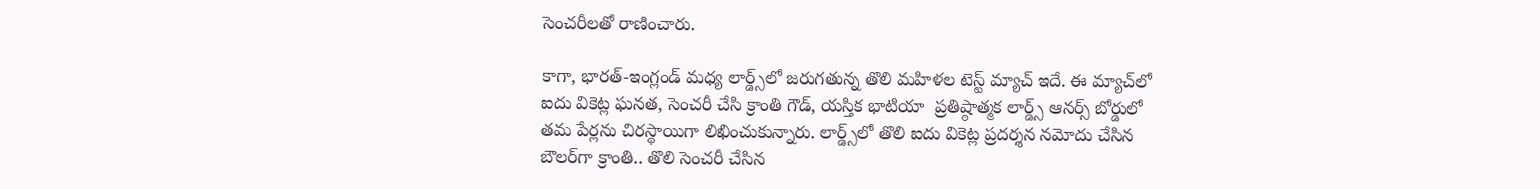సెంచరీలతో రాణించారు.

కాగా, భారత్‌-ఇంగ్లండ్‌ మధ్య లార్డ్స్‌లో జరుగతున్న తొలి మహిళల టెస్ట్‌ మ్యాచ్‌ ఇదే. ఈ మ్యాచ్‌లో ఐదు వికెట్ల ఘనత, సెంచరీ చేసి క్రాంతి గౌడ్‌, యస్తిక భాటియా  ప్రతిష్ఠాత్మక లార్డ్స్ ఆనర్స్ బోర్డులో తమ పేర్లను చిరస్థాయిగా లిఖించుకున్నారు. లార్డ్స్‌లో తొలి ఐదు వికెట్ల ప్రదర్శన నమోదు చేసిన బౌలర్‌గా క్రాంతి.. తొలి సెంచరీ చేసిన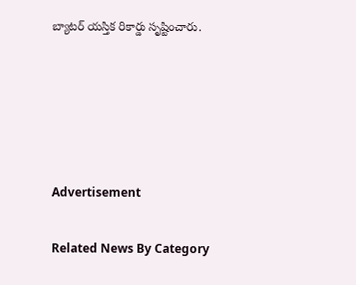బ్యాటర్‌ యస్తిక రికార్డు సృష్టించారు.





Advertisement

Related News By Category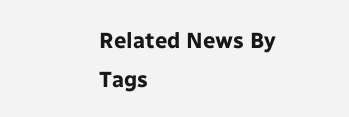Related News By Tags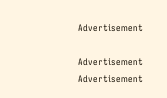Advertisement

Advertisement
Advertisement